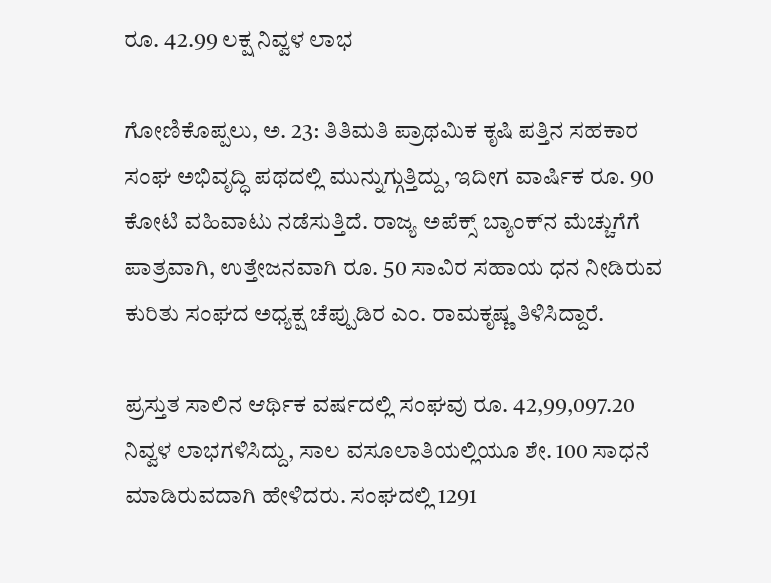ರೂ. 42.99 ಲಕ್ಷ ನಿವ್ವಳ ಲಾಭ

ಗೋಣಿಕೊಪ್ಪಲು, ಅ. 23: ತಿತಿಮತಿ ಪ್ರಾಥಮಿಕ ಕೃಷಿ ಪತ್ತಿನ ಸಹಕಾರ ಸಂಘ ಅಭಿವೃದ್ಧಿ ಪಥದಲ್ಲಿ ಮುನ್ನುಗ್ಗುತ್ತಿದ್ದು, ಇದೀಗ ವಾರ್ಷಿಕ ರೂ. 90 ಕೋಟಿ ವಹಿವಾಟು ನಡೆಸುತ್ತಿದೆ. ರಾಜ್ಯ ಅಪೆಕ್ಸ್ ಬ್ಯಾಂಕ್‍ನ ಮೆಚ್ಚುಗೆಗೆ ಪಾತ್ರವಾಗಿ, ಉತ್ತೇಜನವಾಗಿ ರೂ. 50 ಸಾವಿರ ಸಹಾಯ ಧನ ನೀಡಿರುವ ಕುರಿತು ಸಂಘದ ಅಧ್ಯಕ್ಷ ಚೆಪ್ಪುಡಿರ ಎಂ. ರಾಮಕೃಷ್ಣ ತಿಳಿಸಿದ್ದಾರೆ.

ಪ್ರಸ್ತುತ ಸಾಲಿನ ಆರ್ಥಿಕ ವರ್ಷದಲ್ಲಿ ಸಂಘವು ರೂ. 42,99,097.20 ನಿವ್ವಳ ಲಾಭಗಳಿಸಿದ್ದು, ಸಾಲ ವಸೂಲಾತಿಯಲ್ಲಿಯೂ ಶೇ. 100 ಸಾಧನೆ ಮಾಡಿರುವದಾಗಿ ಹೇಳಿದರು. ಸಂಘದಲ್ಲಿ 1291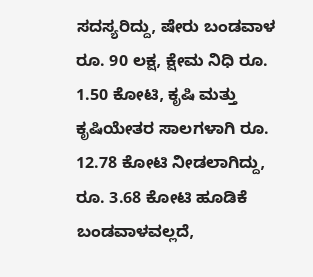ಸದಸ್ಯರಿದ್ದು, ಷೇರು ಬಂಡವಾಳ ರೂ. 90 ಲಕ್ಷ, ಕ್ಷೇಮ ನಿಧಿ ರೂ. 1.50 ಕೋಟಿ, ಕೃಷಿ ಮತ್ತು ಕೃಷಿಯೇತರ ಸಾಲಗಳಾಗಿ ರೂ. 12.78 ಕೋಟಿ ನೀಡಲಾಗಿದ್ದು, ರೂ. 3.68 ಕೋಟಿ ಹೂಡಿಕೆ ಬಂಡವಾಳವಲ್ಲದೆ,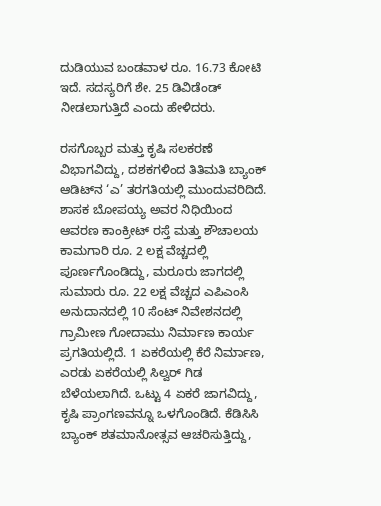ದುಡಿಯುವ ಬಂಡವಾಳ ರೂ. 16.73 ಕೋಟಿ ಇದೆ. ಸದಸ್ಯರಿಗೆ ಶೇ. 25 ಡಿವಿಡೆಂಡ್ ನೀಡಲಾಗುತ್ತಿದೆ ಎಂದು ಹೇಳಿದರು.

ರಸಗೊಬ್ಬರ ಮತ್ತು ಕೃಷಿ ಸಲಕರಣೆ ವಿಭಾಗವಿದ್ದು, ದಶಕಗಳಿಂದ ತಿತಿಮತಿ ಬ್ಯಾಂಕ್ ಆಡಿಟ್‍ನ ‘ಎ’ ತರಗತಿಯಲ್ಲಿ ಮುಂದುವರಿದಿದೆ. ಶಾಸಕ ಬೋಪಯ್ಯ ಅವರ ನಿಧಿಯಿಂದ ಆವರಣ ಕಾಂಕ್ರೀಟ್ ರಸ್ತೆ ಮತ್ತು ಶೌಚಾಲಯ ಕಾಮಗಾರಿ ರೂ. 2 ಲಕ್ಷ ವೆಚ್ಚದಲ್ಲಿ ಪೂರ್ಣಗೊಂಡಿದ್ದು, ಮರೂರು ಜಾಗದಲ್ಲಿ ಸುಮಾರು ರೂ. 22 ಲಕ್ಷ ವೆಚ್ಚದ ಎಪಿಎಂಸಿ ಅನುದಾನದಲ್ಲಿ 10 ಸೆಂಟ್ ನಿವೇಶನದಲ್ಲಿ ಗ್ರಾಮೀಣ ಗೋದಾಮು ನಿರ್ಮಾಣ ಕಾರ್ಯ ಪ್ರಗತಿಯಲ್ಲಿದೆ. 1 ಏಕರೆಯಲ್ಲಿ ಕೆರೆ ನಿರ್ಮಾಣ, ಎರಡು ಏಕರೆಯಲ್ಲಿ ಸಿಲ್ವರ್ ಗಿಡ ಬೆಳೆಯಲಾಗಿದೆ. ಒಟ್ಟು 4 ಏಕರೆ ಜಾಗವಿದ್ದು, ಕೃಷಿ ಪ್ರಾಂಗಣವನ್ನೂ ಒಳಗೊಂಡಿದೆ. ಕೆಡಿಸಿಸಿ ಬ್ಯಾಂಕ್ ಶತಮಾನೋತ್ಸವ ಆಚರಿಸುತ್ತಿದ್ದು,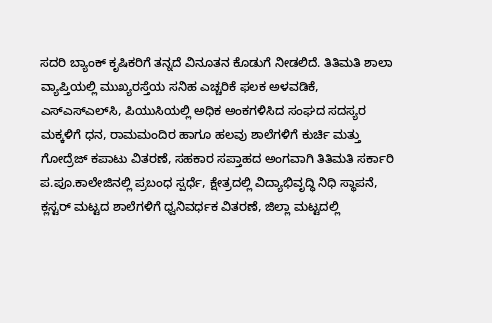ಸದರಿ ಬ್ಯಾಂಕ್ ಕೃಷಿಕರಿಗೆ ತನ್ನದೆ ವಿನೂತನ ಕೊಡುಗೆ ನೀಡಲಿದೆ. ತಿತಿಮತಿ ಶಾಲಾ ವ್ಯಾಪ್ತಿಯಲ್ಲಿ ಮುಖ್ಯರಸ್ತೆಯ ಸನಿಹ ಎಚ್ಚರಿಕೆ ಫಲಕ ಅಳವಡಿಕೆ, ಎಸ್‍ಎಸ್‍ಎಲ್‍ಸಿ, ಪಿಯುಸಿಯಲ್ಲಿ ಅಧಿಕ ಅಂಕಗಳಿಸಿದ ಸಂಘದ ಸದಸ್ಯರ ಮಕ್ಕಳಿಗೆ ಧನ, ರಾಮಮಂದಿರ ಹಾಗೂ ಹಲವು ಶಾಲೆಗಳಿಗೆ ಕುರ್ಚಿ ಮತ್ತು ಗೋದ್ರೆಜ್ ಕಪಾಟು ವಿತರಣೆ, ಸಹಕಾರ ಸಪ್ತಾಹದ ಅಂಗವಾಗಿ ತಿತಿಮತಿ ಸರ್ಕಾರಿ ಪ.ಪೂ.ಕಾಲೇಜಿನಲ್ಲಿ ಪ್ರಬಂಧ ಸ್ಪರ್ಧೆ, ಕ್ಷೇತ್ರದಲ್ಲಿ ವಿದ್ಯಾಭಿವೃದ್ಧಿ ನಿಧಿ ಸ್ಥಾಪನೆ, ಕ್ಲಸ್ಟರ್ ಮಟ್ಟದ ಶಾಲೆಗಳಿಗೆ ಧ್ವನಿವರ್ಧಕ ವಿತರಣೆ, ಜಿಲ್ಲಾ ಮಟ್ಟದಲ್ಲಿ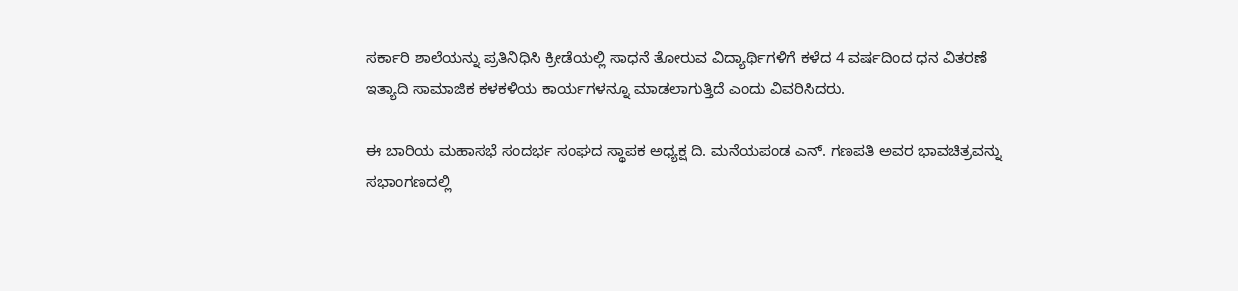ಸರ್ಕಾರಿ ಶಾಲೆಯನ್ನು ಪ್ರತಿನಿಧಿಸಿ ಕ್ರೀಡೆಯಲ್ಲಿ ಸಾಧನೆ ತೋರುವ ವಿದ್ಯಾರ್ಥಿಗಳಿಗೆ ಕಳೆದ 4 ವರ್ಷದಿಂದ ಧನ ವಿತರಣೆ ಇತ್ಯಾದಿ ಸಾಮಾಜಿಕ ಕಳಕಳಿಯ ಕಾರ್ಯಗಳನ್ನೂ ಮಾಡಲಾಗುತ್ತಿದೆ ಎಂದು ವಿವರಿಸಿದರು.

ಈ ಬಾರಿಯ ಮಹಾಸಭೆ ಸಂದರ್ಭ ಸಂಘದ ಸ್ಥಾಪಕ ಅಧ್ಯಕ್ಷ ದಿ. ಮನೆಯಪಂಡ ಎನ್. ಗಣಪತಿ ಅವರ ಭಾವಚಿತ್ರವನ್ನು ಸಭಾಂಗಣದಲ್ಲಿ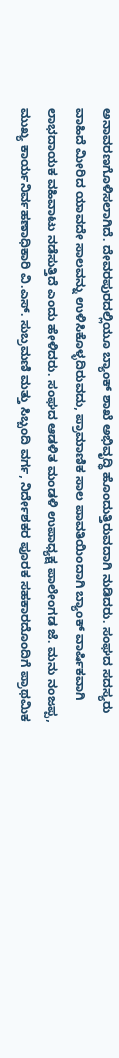ಅನಾವರಣಗೊಳಿಸಲಾಗಿದೆ. ದೇವರಪುರದಲ್ಲಿಯೂ ಬ್ಯಾಂಕ್ ಶಾಖೆ ಅಭಿವೃದ್ಧಿ ಹೊಂದುತ್ತಿರುವದಾಗಿ ನುಡಿದರು. ಸಂಘದ ಸದಸ್ಯರು ವಾಹಿದೆ ಮೀರಿದ ಯಾವದೇ ಸಾಲವನ್ನು ಉಳಿಸಿಕೊಳ್ಳದಿರುವದು, ಪ್ರಾಮಾಣಿಕ ಸಾಲ ಪಾವತಿಯಿಂದಾಗಿ ಬ್ಯಾಂಕ್ ವಾರ್ಷಿಕವಾಗಿ ಲಾಭದಾಯಕ ವಹಿವಾಟು ನಡೆಸುತ್ತಿದೆ ಎಂದು ಹೇಳಿದರು. ಸಂಘದ ಆಡಳಿತ ಮಂಡಳಿ ಉಪಾಧ್ಯಕ್ಷ ಪಾಲೇಂಗಡ ಜೆ. ಮನು ನಂಜಪ್ಪ, ಮುಖ್ಯ ಕಾರ್ಯನಿರ್ವಹಣಾಧಿಕಾರಿ ವಿ.ಎಸ್. ಸುಬ್ರಮಣಿ ಮತ್ತು ಸಿಬ್ಬಂದಿ ವರ್ಗ, ನಿರ್ದೇಶಕರ ಪೂರಕ ಸಹಕಾರದೊಂದಿಗೆ ಪ್ರಾಥಮಿಕ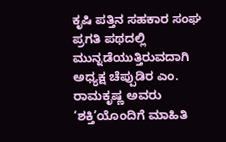ಕೃಷಿ ಪತ್ತಿನ ಸಹಕಾರ ಸಂಘ ಪ್ರಗತಿ ಪಥದಲ್ಲಿ ಮುನ್ನಡೆಯುತ್ತಿರುವದಾಗಿ ಅಧ್ಯಕ್ಷ ಚೆಪ್ಪುಡಿರ ಎಂ. ರಾಮಕೃಷ್ಣ ಅವರು ‘ಶಕ್ತಿ’ಯೊಂದಿಗೆ ಮಾಹಿತಿ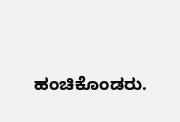ಹಂಚಿಕೊಂಡರು.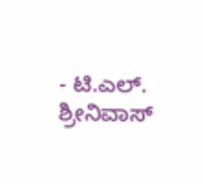- ಟಿ.ಎಲ್. ಶ್ರೀನಿವಾಸ್